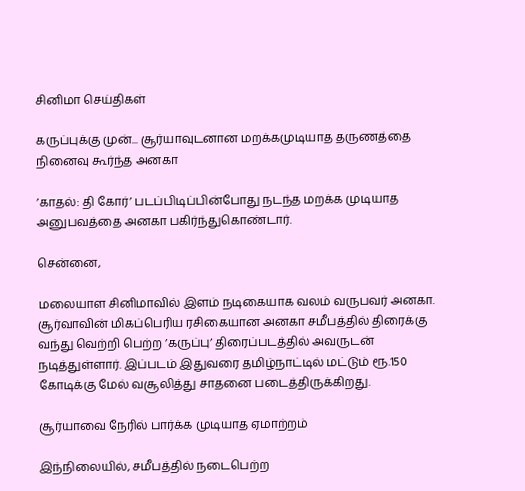சினிமா செய்திகள்

கருப்புக்கு முன்... சூர்யாவுடனான மறக்கமுடியாத தருணத்தை நினைவு கூர்ந்த அனகா

’காதல்: தி கோர்’ படப்பிடிப்பின்போது நடந்த மறக்க முடியாத அனுபவத்தை அனகா பகிர்ந்துகொண்டார்.

சென்னை,

மலையாள சினிமாவில் இளம் நடிகையாக வலம் வருபவர் அனகா. சூர்வாவின் மிகப்பெரிய ரசிகையான அனகா சமீபத்தில் திரைக்கு வந்து வெற்றி பெற்ற ’கருப்பு’ திரைப்படத்தில் அவருடன் நடித்துள்ளார். இப்படம் இதுவரை தமிழ்நாட்டில் மட்டும் ரூ.150 கோடிக்கு மேல் வசூலித்து சாதனை படைத்திருக்கிறது.

சூர்யாவை நேரில் பார்க்க முடியாத ஏமாற்றம்

இந்நிலையில், சமீபத்தில் நடைபெற்ற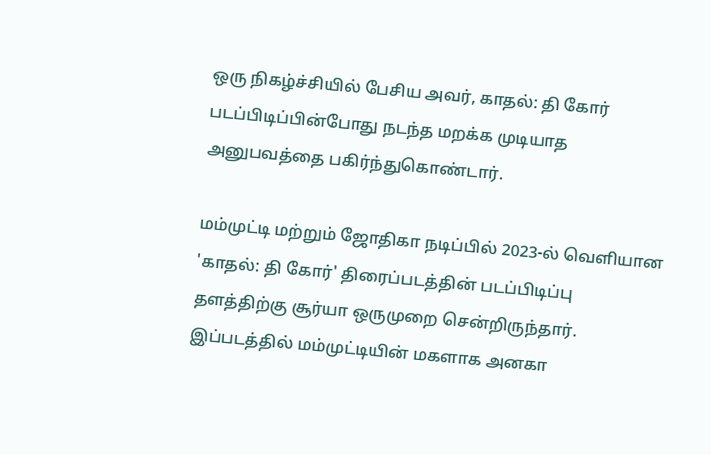ஒரு நிகழ்ச்சியில் பேசிய அவர், காதல்: தி கோர் படப்பிடிப்பின்போது நடந்த மறக்க முடியாத அனுபவத்தை பகிர்ந்துகொண்டார்.

மம்முட்டி மற்றும் ஜோதிகா நடிப்பில் 2023-ல் வெளியான 'காதல்: தி கோர்' திரைப்படத்தின் படப்பிடிப்பு தளத்திற்கு சூர்யா ஒருமுறை சென்றிருந்தார். இப்படத்தில் மம்முட்டியின் மகளாக அனகா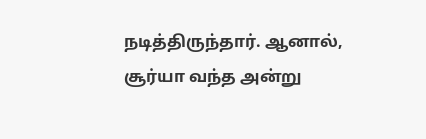நடித்திருந்தார். ஆனால், சூர்யா வந்த அன்று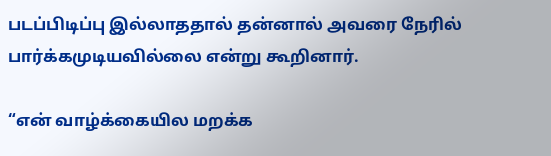படப்பிடிப்பு இல்லாததால் தன்னால் அவரை நேரில் பார்க்கமுடியவில்லை என்று கூறினார்.

“என் வாழ்க்கையில மறக்க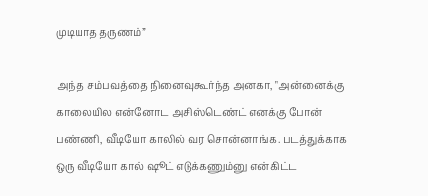முடியாத தருணம்”

அந்த சம்பவத்தை நினைவுகூர்ந்த அனகா, "அன்னைக்கு காலையில என்னோட அசிஸ்டெண்ட் எனக்கு போன் பண்ணி, வீடியோ காலில் வர சொன்னாங்க. படத்துக்காக ஒரு வீடியோ கால் ஷூட் எடுக்கணும்னு என்கிட்ட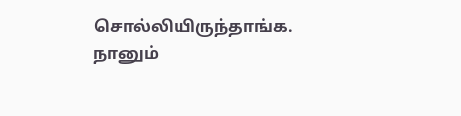சொல்லியிருந்தாங்க. நானும்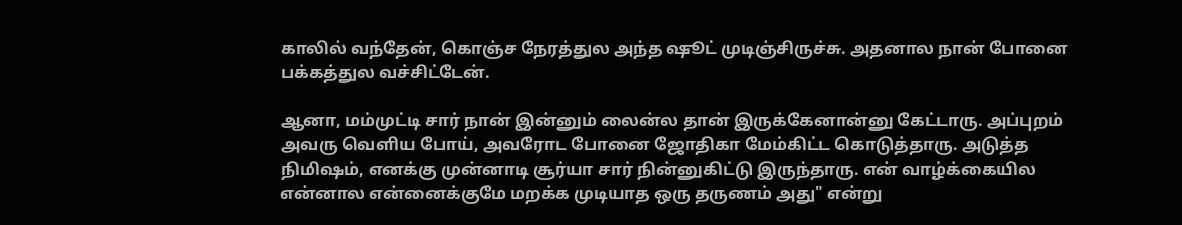காலில் வந்தேன், கொஞ்ச நேரத்துல அந்த ஷூட் முடிஞ்சிருச்சு. அதனால நான் போனை பக்கத்துல வச்சிட்டேன்.

ஆனா, மம்முட்டி சார் நான் இன்னும் லைன்ல தான் இருக்கேனான்னு கேட்டாரு. அப்புறம் அவரு வெளிய போய், அவரோட போனை ஜோதிகா மேம்கிட்ட கொடுத்தாரு. அடுத்த நிமிஷம், எனக்கு முன்னாடி சூர்யா சார் நின்னுகிட்டு இருந்தாரு. என் வாழ்க்கையில என்னால என்னைக்குமே மறக்க முடியாத ஒரு தருணம் அது" என்று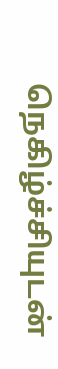நெகிழ்ச்சியுடன்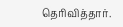தெரிவித்தார்.